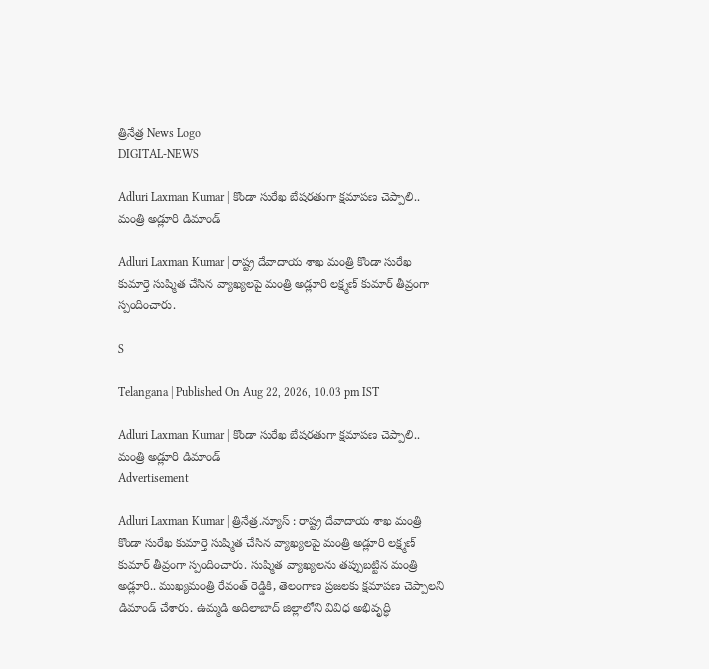త్రినేత్ర News Logo
DIGITAL-NEWS

Adluri Laxman Kumar | కొండా సురేఖ బేషరతుగా క్షమాపణ చెప్పాలి.. మంత్రి అడ్లూరి డిమాండ్

Adluri Laxman Kumar | రాష్ట్ర దేవాదాయ శాఖ మంత్రి కొండా సురేఖ కుమార్తె సుష్మిత చేసిన వ్యాఖ్య‌ల‌పై మంత్రి అడ్లూరి ల‌క్ష్మ‌ణ్ కుమార్ తీవ్రంగా స్పందించారు.

S

Telangana | Published On Aug 22, 2026, 10.03 pm IST

Adluri Laxman Kumar | కొండా సురేఖ బేషరతుగా క్షమాపణ చెప్పాలి.. మంత్రి అడ్లూరి డిమాండ్
Advertisement

Adluri Laxman Kumar | త్రినేత్ర‌.న్యూస్ : రాష్ట్ర దేవాదాయ శాఖ మంత్రి కొండా సురేఖ కుమార్తె సుష్మిత చేసిన వ్యాఖ్య‌ల‌పై మంత్రి అడ్లూరి ల‌క్ష్మ‌ణ్ కుమార్ తీవ్రంగా స్పందించారు. సుష్మిత వ్యాఖ్య‌ల‌ను త‌ప్పుబ‌ట్టిన మంత్రి అడ్లూరి.. ముఖ్య‌మంత్రి రేవంత్ రెడ్డికి, తెలంగాణ ప్ర‌జ‌ల‌కు క్ష‌మాప‌ణ చెప్పాల‌ని డిమాండ్ చేశారు. ఉమ్మడి అదిలాబాద్ జిల్లాలోని వివిధ అభివృద్ధి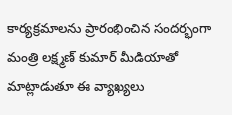కార్యక్రమాలను ప్రారంభించిన సంద‌ర్భంగా మంత్రి ల‌క్ష్మ‌ణ్ కుమార్ మీడియాతో మాట్లాడుతూ ఈ వ్యాఖ్య‌లు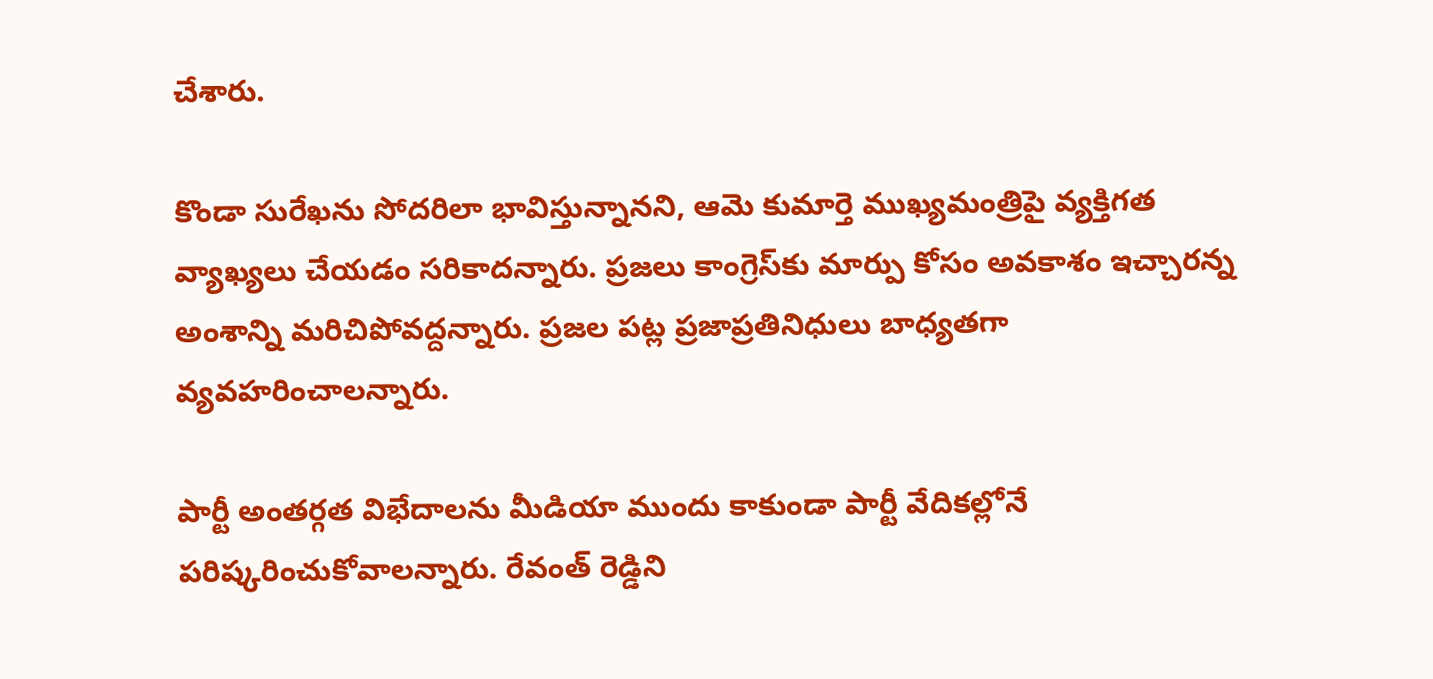చేశారు.

కొండా సురేఖను సోదరిలా భావిస్తున్నానని, ఆమె కుమార్తె ముఖ్యమంత్రిపై వ్యక్తిగత వ్యాఖ్యలు చేయడం సరికాదన్నారు. ప్రజలు కాంగ్రెస్‌కు మార్పు కోసం అవకాశం ఇచ్చారన్న అంశాన్ని మ‌రిచిపోవ‌ద్ద‌న్నారు. ప్ర‌జ‌ల ప‌ట్ల ప్రజాప్రతినిధులు బాధ్యతగా వ్యవహరించాలన్నారు.

పార్టీ అంతర్గత విభేదాలను మీడియా ముందు కాకుండా పార్టీ వేదికల్లోనే పరిష్కరించుకోవాలన్నారు. రేవంత్ రెడ్డిని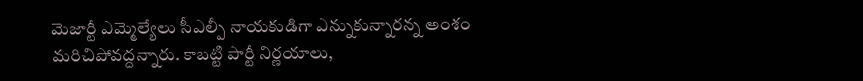మెజార్టీ ఎమ్మెల్యేలు సీఎల్పీ నాయకుడిగా ఎన్నుకున్నార‌న్న అంశం మ‌రిచిపోవ‌ద్ద‌న్నారు. కాబ‌ట్టి పార్టీ నిర్ణ‌యాలు,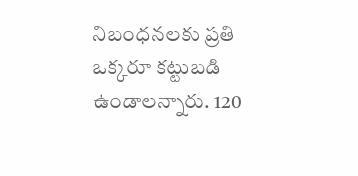నిబంధ‌న‌ల‌కు ప్ర‌తి ఒక్క‌రూ క‌ట్టుబ‌డి ఉండాల‌న్నారు. 120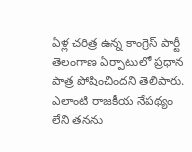ఏళ్ల చరిత్ర ఉన్న కాంగ్రెస్ పార్టీ తెలంగాణ ఏర్పాటులో ప్ర‌ధాన పాత్ర పోషించింద‌ని తెలిపారు. ఎలాంటి రాజ‌కీయ నేప‌థ్యం లేని త‌న‌ను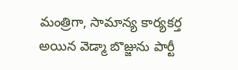మంత్రిగా, సామాన్య కార్య‌క‌ర్త అయిన వెడ్మా బొజ్జును పార్టీ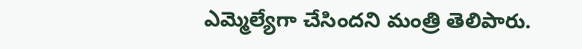ఎమ్మెల్యేగా చేసింద‌ని మంత్రి తెలిపారు.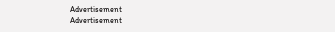Advertisement
Advertisement